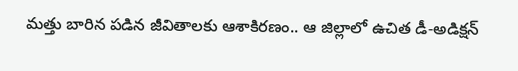మత్తు బారిన పడిన జీవితాలకు ఆశాకిరణం.. ఆ జిల్లాలో ఉచిత డీ-అడిక్షన్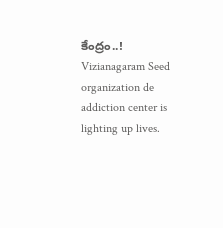కేంద్రం..! Vizianagaram Seed organization de addiction center is lighting up lives.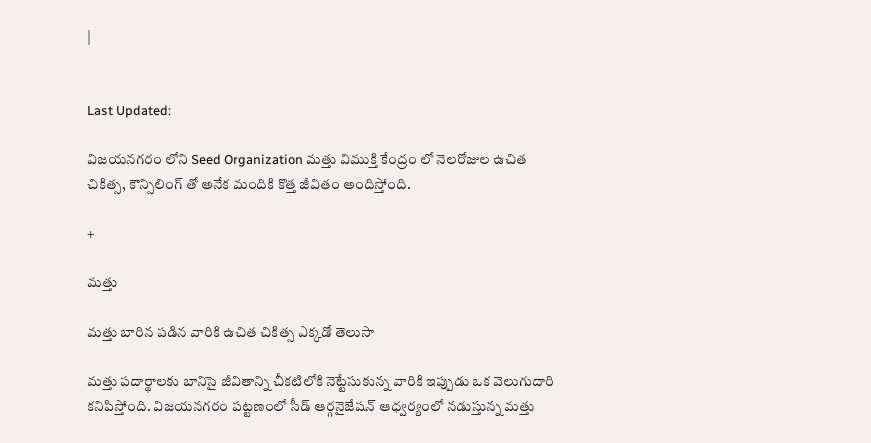|


Last Updated:

విజయనగరం లోని Seed Organization మత్తు విముక్తి కేంద్రం లో నెలరోజుల ఉచిత చికిత్స, కౌన్సిలింగ్ తో అనేక మందికి కొత్త జీవితం అందిస్తోంది.

+

మత్తు

మత్తు బారిన పడిన వారికి ఉచిత చికిత్స ఎక్కడో తెలుసా

మత్తు పదార్థాలకు బానిసై జీవితాన్ని చీకటిలోకి నెట్టేసుకున్న వారికి ఇప్పుడు ఒక వెలుగుదారి కనిపిస్తోంది. విజయనగరం పట్టణంలో సీడ్ ఆర్గనైజేషన్ ఆధ్వర్యంలో నడుస్తున్న మత్తు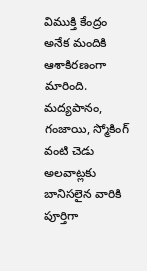విముక్తి కేంద్రం అనేక మందికి ఆశాకిరణంగా మారింది. మద్యపానం, గంజాయి, స్మోకింగ్ వంటి చెడు అలవాట్లకు బానిసలైన వారికి పూర్తిగా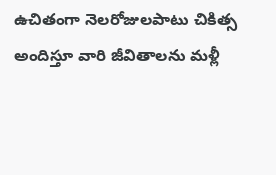ఉచితంగా నెలరోజులపాటు చికిత్స అందిస్తూ వారి జీవితాలను మళ్లీ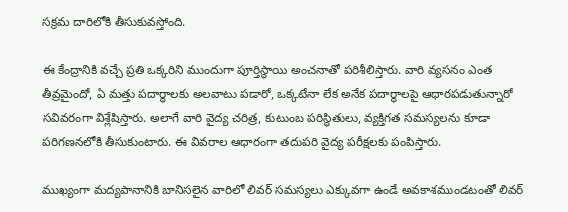సక్రమ దారిలోకి తీసుకువస్తోంది.

ఈ కేంద్రానికి వచ్చే ప్రతి ఒక్కరిని ముందుగా పూర్తిస్థాయి అంచనాతో పరిశీలిస్తారు. వారి వ్యసనం ఎంత తీవ్రమైందో, ఏ మత్తు పదార్థాలకు అలవాటు పడారో, ఒక్కటేనా లేక అనేక పదార్థాలపై ఆధారపడుతున్నారో సవివరంగా విశ్లేషిస్తారు. అలాగే వారి వైద్య చరిత్ర, కుటుంబ పరిస్థితులు, వ్యక్తిగత సమస్యలను కూడా పరిగణనలోకి తీసుకుంటారు. ఈ వివరాల ఆధారంగా తదుపరి వైద్య పరీక్షలకు పంపిస్తారు.

ముఖ్యంగా మద్యపానానికి బానిసలైన వారిలో లివర్ సమస్యలు ఎక్కువగా ఉండే అవకాశముండటంతో లివర్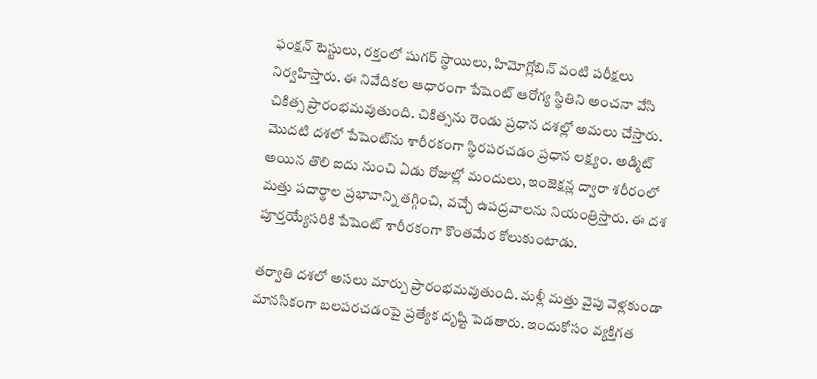ఫంక్షన్ టెస్టులు, రక్తంలో షుగర్ స్థాయిలు, హిమోగ్లోబిన్ వంటి పరీక్షలు నిర్వహిస్తారు. ఈ నివేదికల ఆధారంగా పేషెంట్ ఆరోగ్య స్థితిని అంచనా వేసి చికిత్స ప్రారంభమవుతుంది. చికిత్సను రెండు ప్రధాన దశల్లో అమలు చేస్తారు. మొదటి దశలో పేషెంట్‌ను శారీరకంగా స్థిరపరచడం ప్రధాన లక్ష్యం. అడ్మిట్ అయిన తొలి ఐదు నుంచి ఏడు రోజుల్లో మందులు, ఇంజెక్షన్ల ద్వారా శరీరంలో మత్తు పదార్థాల ప్రభావాన్ని తగ్గించి, వచ్చే ఉపద్రవాలను నియంత్రిస్తారు. ఈ దశ పూర్తయ్యేసరికి పేషెంట్ శారీరకంగా కొంతమేర కోలుకుంటాడు.

తర్వాతి దశలో అసలు మార్పు ప్రారంభమవుతుంది. మళ్లీ మత్తు వైపు వెళ్లకుండా మానసికంగా బలపరచడంపై ప్రత్యేక దృష్టి పెడతారు. ఇందుకోసం వ్యక్తిగత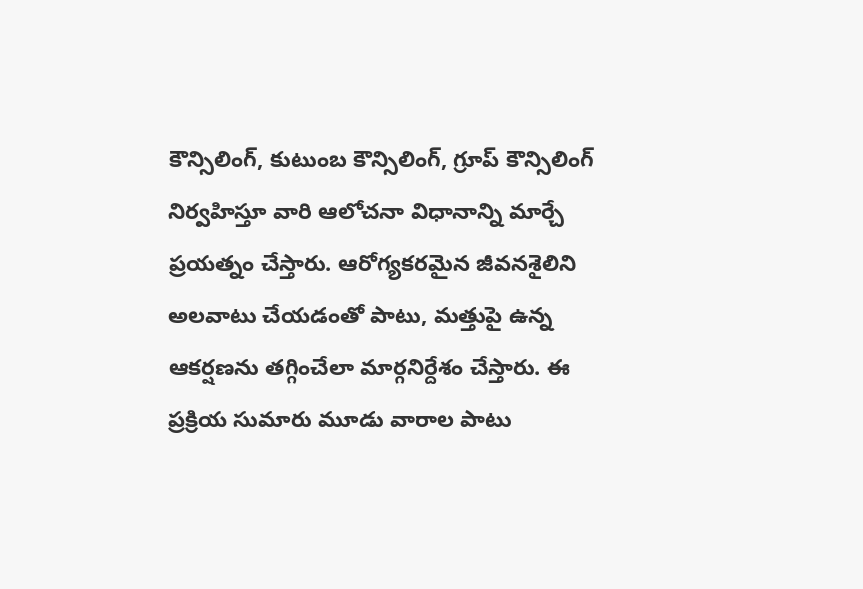కౌన్సిలింగ్, కుటుంబ కౌన్సిలింగ్, గ్రూప్ కౌన్సిలింగ్ నిర్వహిస్తూ వారి ఆలోచనా విధానాన్ని మార్చే ప్రయత్నం చేస్తారు. ఆరోగ్యకరమైన జీవనశైలిని అలవాటు చేయడంతో పాటు, మత్తుపై ఉన్న ఆకర్షణను తగ్గించేలా మార్గనిర్దేశం చేస్తారు. ఈ ప్రక్రియ సుమారు మూడు వారాల పాటు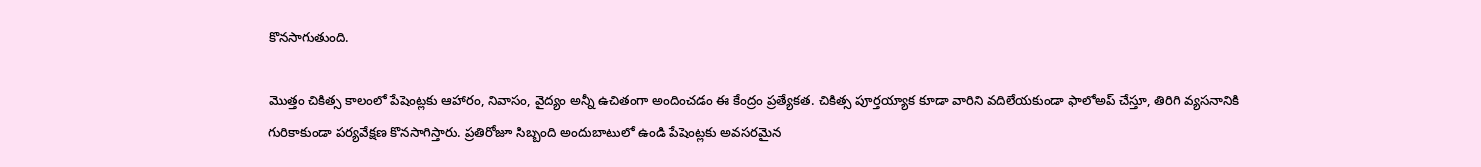కొనసాగుతుంది.

మొత్తం చికిత్స కాలంలో పేషెంట్లకు ఆహారం, నివాసం, వైద్యం అన్నీ ఉచితంగా అందించడం ఈ కేంద్రం ప్రత్యేకత. చికిత్స పూర్తయ్యాక కూడా వారిని వదిలేయకుండా ఫాలోఅప్ చేస్తూ, తిరిగి వ్యసనానికి గురికాకుండా పర్యవేక్షణ కొనసాగిస్తారు. ప్రతిరోజూ సిబ్బంది అందుబాటులో ఉండి పేషెంట్లకు అవసరమైన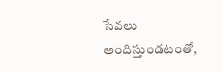సేవలు అందిస్తుండటంతో,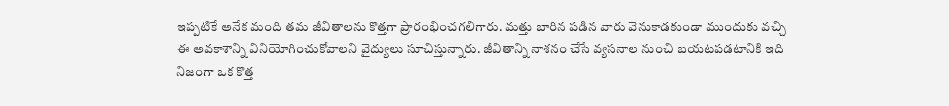ఇప్పటికే అనేక మంది తమ జీవితాలను కొత్తగా ప్రారంభించగలిగారు. మత్తు బారిన పడిన వారు వెనుకాడకుండా ముందుకు వచ్చి ఈ అవకాశాన్ని వినియోగించుకోవాలని వైద్యులు సూచిస్తున్నారు. జీవితాన్ని నాశనం చేసే వ్యసనాల నుంచి బయటపడటానికి ఇది నిజంగా ఒక కొత్త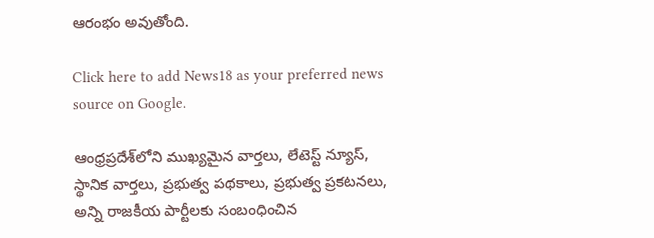ఆరంభం అవుతోంది.

Click here to add News18 as your preferred news source on Google.

ఆంధ్రప్రదేశ్‌లోని ముఖ్యమైన వార్తలు, లేటెస్ట్ న్యూస్, స్థానిక వార్తలు, ప్రభుత్వ పథకాలు, ప్రభుత్వ ప్రకటనలు, అన్ని రాజకీయ పార్టీలకు సంబంధించిన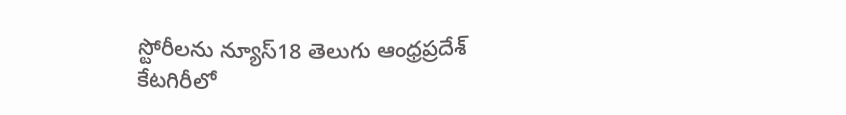స్టోరీలను న్యూస్18 తెలుగు ఆంధ్రప్రదేశ్ కేటగిరీలో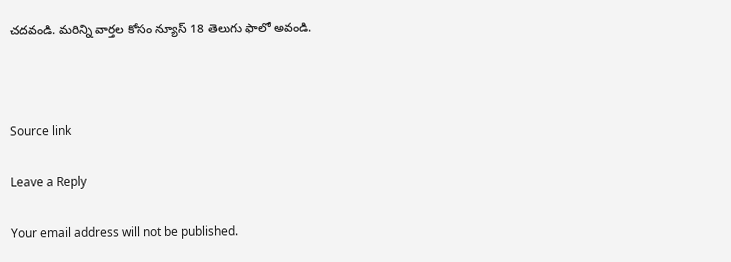చదవండి. మరిన్ని వార్తల కోసం న్యూస్ 18 తెలుగు ఫాలో అవండి.



Source link

Leave a Reply

Your email address will not be published.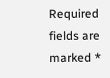Required fields are marked *